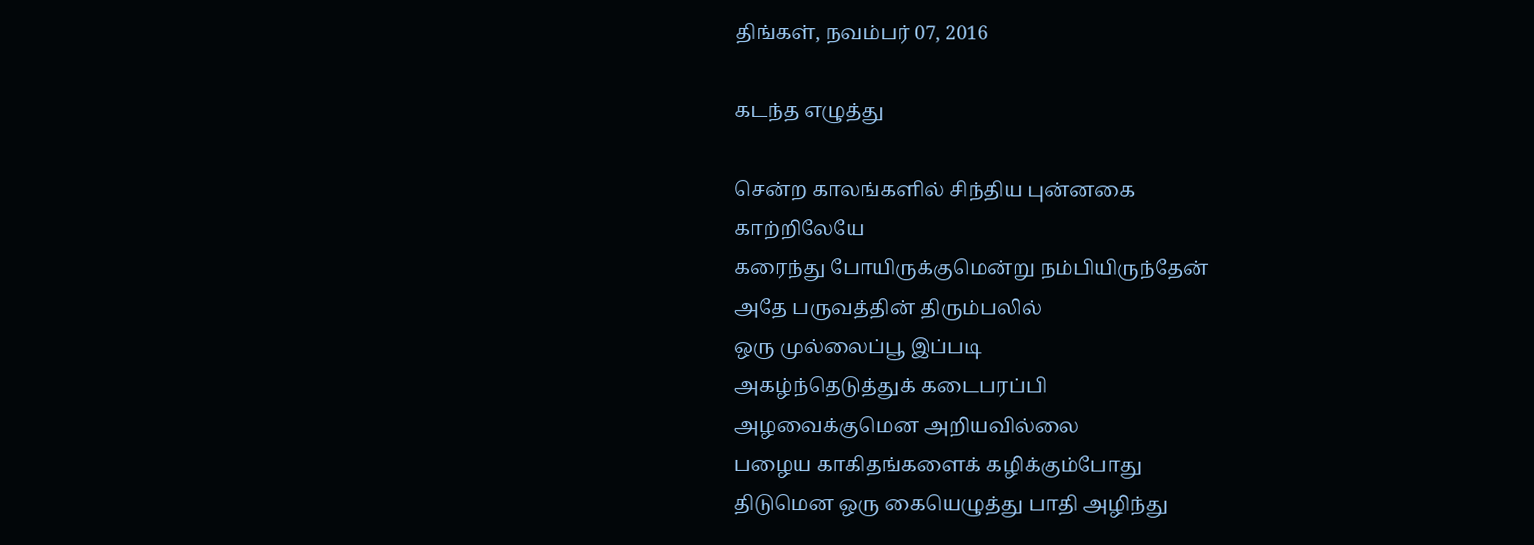திங்கள், நவம்பர் 07, 2016

கடந்த எழுத்து

சென்ற காலங்களில் சிந்திய புன்னகை
காற்றிலேயே
கரைந்து போயிருக்குமென்று நம்பியிருந்தேன்
அதே பருவத்தின் திரும்பலில்
ஒரு முல்லைப்பூ இப்படி
அகழ்ந்தெடுத்துக் கடைபரப்பி
அழவைக்குமென அறியவில்லை
பழைய காகிதங்களைக் கழிக்கும்போது
திடுமென ஒரு கையெழுத்து பாதி அழிந்து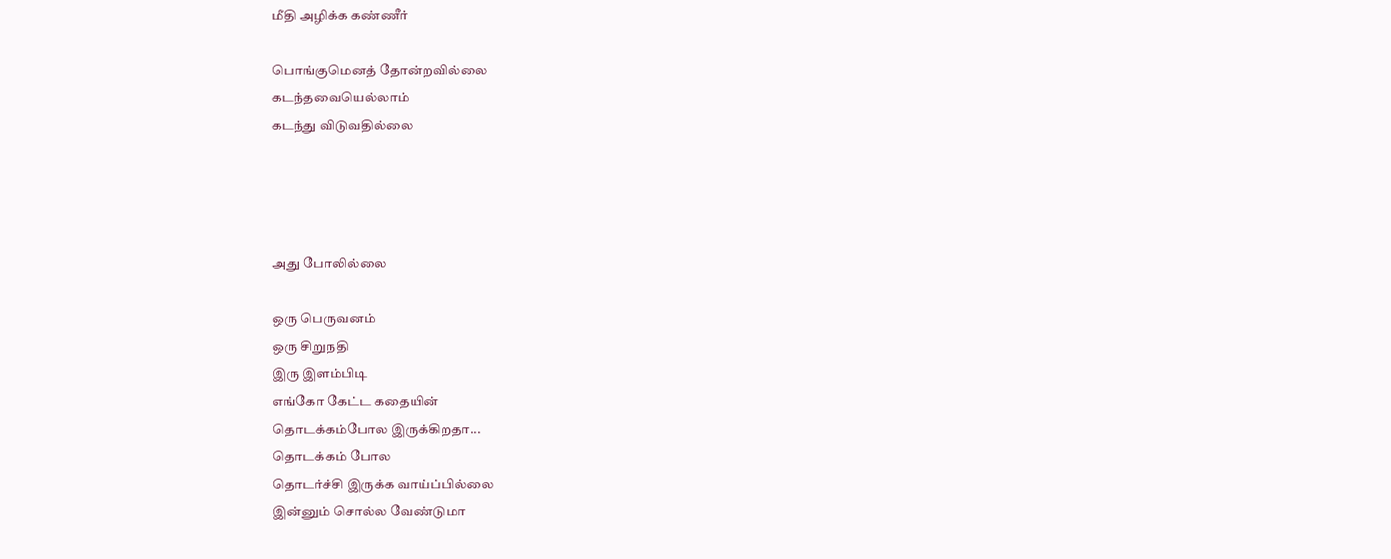மீதி அழிக்க கண்ணீர்

பொங்குமெனத் தோன்றவில்லை
கடந்தவையெல்லாம்
கடந்து விடுவதில்லை




அது போலில்லை

ஒரு பெருவனம்
ஒரு சிறுநதி
இரு இளம்பிடி
எங்கோ கேட்ட கதையின்
தொடக்கம்போல இருக்கிறதா...
தொடக்கம் போல
தொடர்ச்சி இருக்க வாய்ப்பில்லை
இன்னும் சொல்ல வேண்டுமா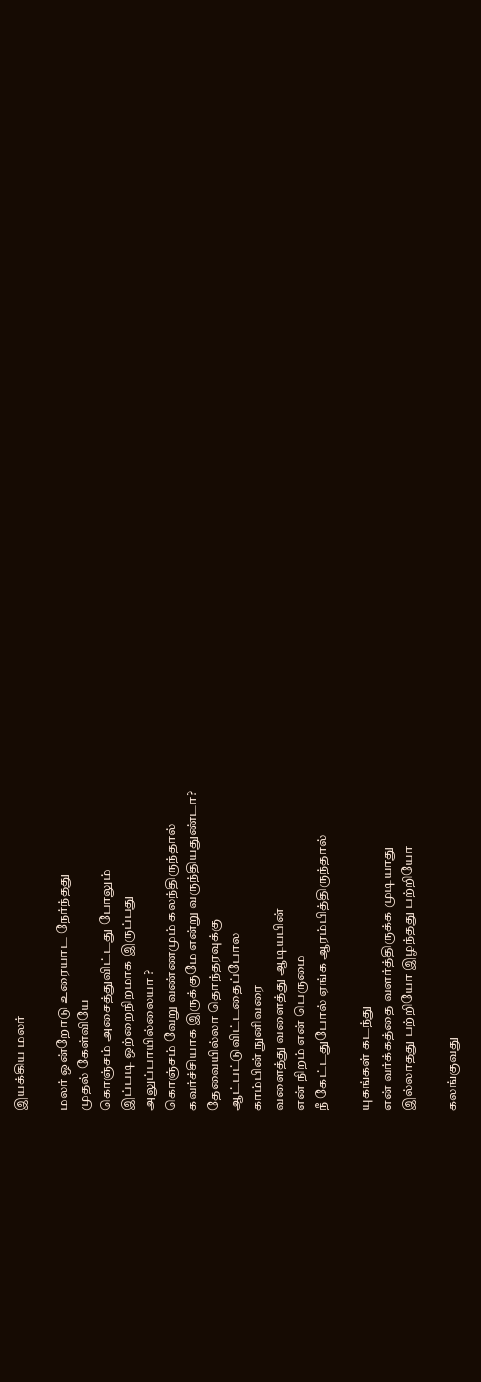இயக்கிய மலர்

மலர் ஒன்றோடு உரையாட நேர்ந்தது
முதல் கேள்வியே
கொஞ்சம் அசைத்துவிட்டது போலும்
இப்படி ஒற்றைநிறமாக இருப்பது
அலுப்பாயில்லையா ?
கொஞ்சம் வேறு வண்ணமும் கலந்திருந்தால்
கவர்ச்சியாக இருக்குமே என்று வருந்தியதுண்டா?
தேவையில்லா தொந்தரவுக்கு
ஆட்பட்டுவிட்டதைப்போல
காம்பின் நுனிவரை
வளைத்து வளைத்து ஆடியபின்
என் நிறம் என் பெருமை
நீ கேட்டதுபோல் ஏங்க ஆரம்பித்திருந்தால்

யுகங்கள் கடந்து
என் வர்க்கத்தை வளர்த்திருக்க முடியாது
இல்லாதது பற்றியோ இழந்தது பற்றியோ

கலங்குவது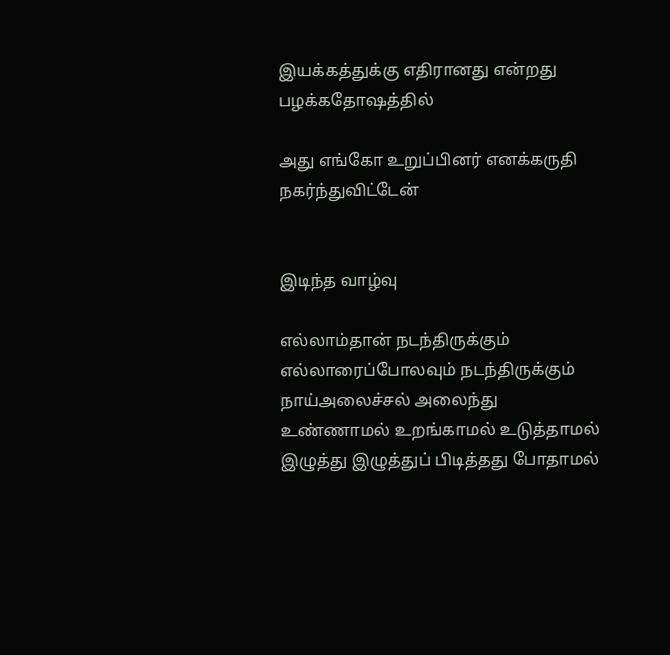இயக்கத்துக்கு எதிரானது என்றது
பழக்கதோஷத்தில்

அது எங்கோ உறுப்பினர் எனக்கருதி
நகர்ந்துவிட்டேன்


இடிந்த வாழ்வு

எல்லாம்தான் நடந்திருக்கும்
எல்லாரைப்போலவும் நடந்திருக்கும்
நாய்அலைச்சல் அலைந்து
உண்ணாமல் உறங்காமல் உடுத்தாமல்
இழுத்து இழுத்துப் பிடித்தது போதாமல்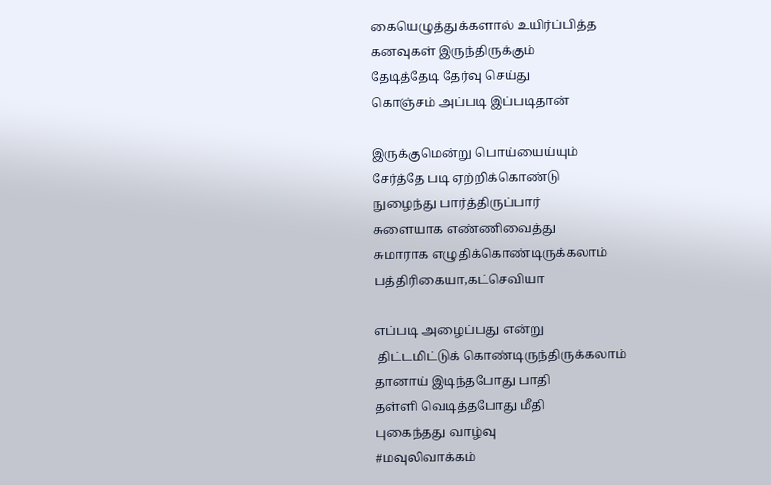கையெழுத்துக்களால் உயிர்ப்பித்த
கனவுகள் இருந்திருக்கும்
தேடித்தேடி தேர்வு செய்து
கொஞ்சம் அப்படி இப்படிதான்

இருக்குமென்று பொய்யைய்யும்
சேர்த்தே படி ஏற்றிக்கொண்டு
நுழைந்து பார்த்திருப்பார்
சுளையாக எண்ணிவைத்து
சுமாராக எழுதிக்கொண்டிருக்கலாம்
பத்திரிகையா,கட்செவியா

எப்படி அழைப்பது என்று
 திட்டமிட்டுக் கொண்டிருந்திருக்கலாம்
தானாய் இடிந்தபோது பாதி
தள்ளி வெடித்தபோது மீதி
புகைந்தது வாழ்வு
#மவுலிவாக்கம்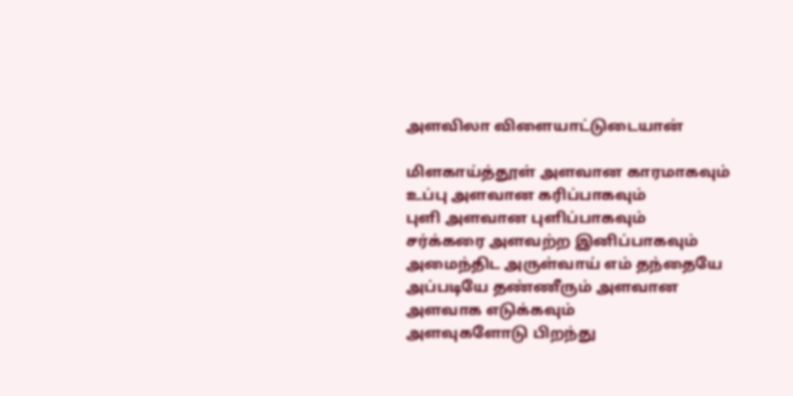அளவிலா விளையாட்டுடையான்

மிளகாய்த்தூள் அளவான காரமாகவும்
உப்பு அளவான கரிப்பாகவும்
புளி அளவான புளிப்பாகவும்
சர்க்கரை அளவற்ற இனிப்பாகவும்
அமைந்திட அருள்வாய் எம் தந்தையே
அப்படியே தண்ணீரும் அளவான அளவாக எடுக்கவும்
அளவுகளோடு பிறந்து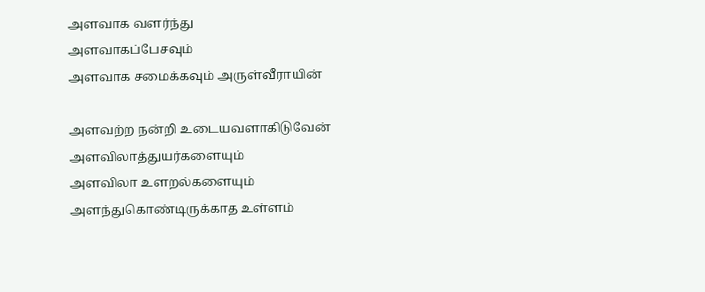அளவாக வளர்ந்து
அளவாகப்பேசவும்
அளவாக சமைக்கவும் அருள்வீராயின்

அளவற்ற நன்றி உடையவளாகிடுவேன்
அளவிலாத்துயர்களையும்
அளவிலா உளறல்களையும்
அளந்துகொண்டிருக்காத உள்ளம்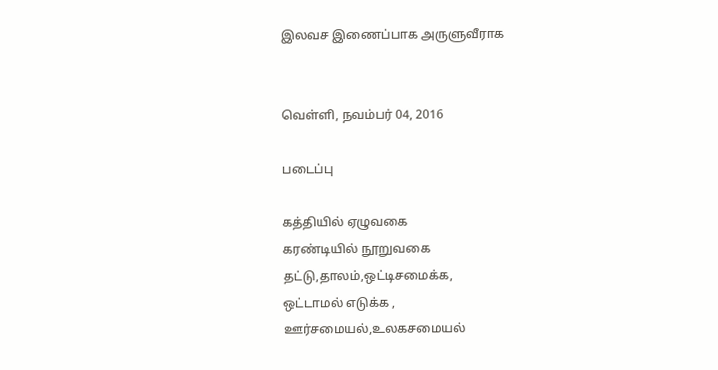இலவச இணைப்பாக அருளுவீராக


வெள்ளி, நவம்பர் 04, 2016

படைப்பு

கத்தியில் ஏழுவகை
கரண்டியில் நூறுவகை
தட்டு,தாலம்,ஒட்டிசமைக்க,
ஒட்டாமல் எடுக்க ,
ஊர்சமையல்,உலகசமையல்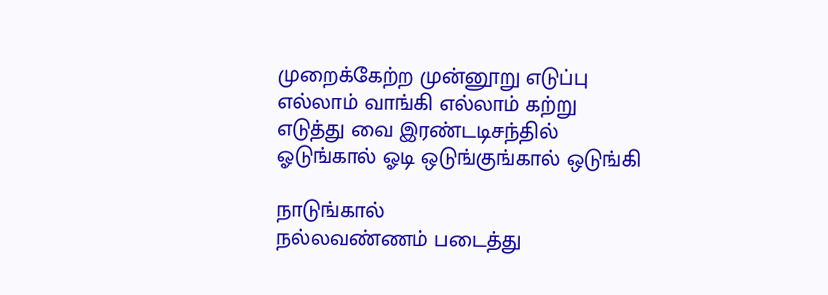முறைக்கேற்ற முன்னூறு எடுப்பு
எல்லாம் வாங்கி எல்லாம் கற்று
எடுத்து வை இரண்டடிசந்தில்
ஓடுங்கால் ஓடி ஒடுங்குங்கால் ஒடுங்கி

நாடுங்கால்
நல்லவண்ணம் படைத்து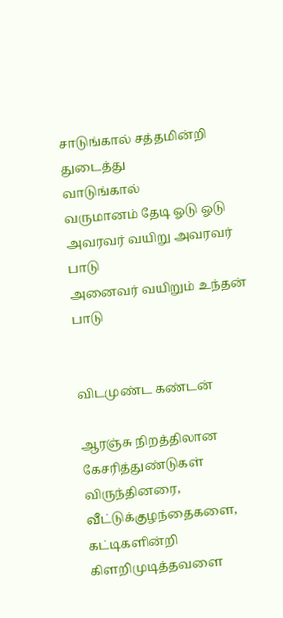சாடுங்கால் சத்தமின்றி துடைத்து
வாடுங்கால்
வருமானம் தேடி ஓடு ஓடு
அவரவர் வயிறு அவரவர் பாடு
அனைவர் வயிறும் உந்தன் பாடு


விடமுண்ட கண்டன்

ஆரஞ்சு நிறத்திலான கேசரித்துண்டுகள்
விருந்தினரை,
வீட்டுக்குழந்தைகளை,
கட்டிகளின்றி கிளறிமுடித்தவளை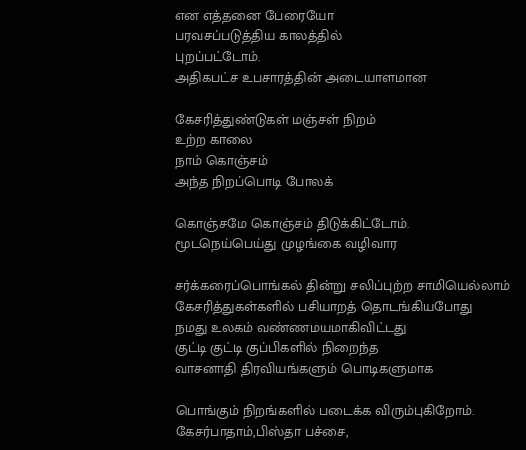என எத்தனை பேரையோ
பரவசப்படுத்திய காலத்தில்
புறப்பட்டோம்.
அதிகபட்ச உபசாரத்தின் அடையாளமான

கேசரித்துண்டுகள் மஞ்சள் நிறம்
உற்ற காலை
நாம் கொஞ்சம்
அந்த நிறப்பொடி போலக்

கொஞ்சமே கொஞ்சம் திடுக்கிட்டோம்.
மூடநெய்பெய்து முழங்கை வழிவார

சர்க்கரைப்பொங்கல் தின்று சலிப்புற்ற சாமியெல்லாம்
கேசரித்துகள்களில் பசியாறத் தொடங்கியபோது
நமது உலகம் வண்ணமயமாகிவிட்டது
குட்டி குட்டி குப்பிகளில் நிறைந்த
வாசனாதி திரவியங்களும் பொடிகளுமாக

பொங்கும் நிறங்களில் படைக்க விரும்புகிறோம்.
கேசர்பாதாம்,பிஸ்தா பச்சை,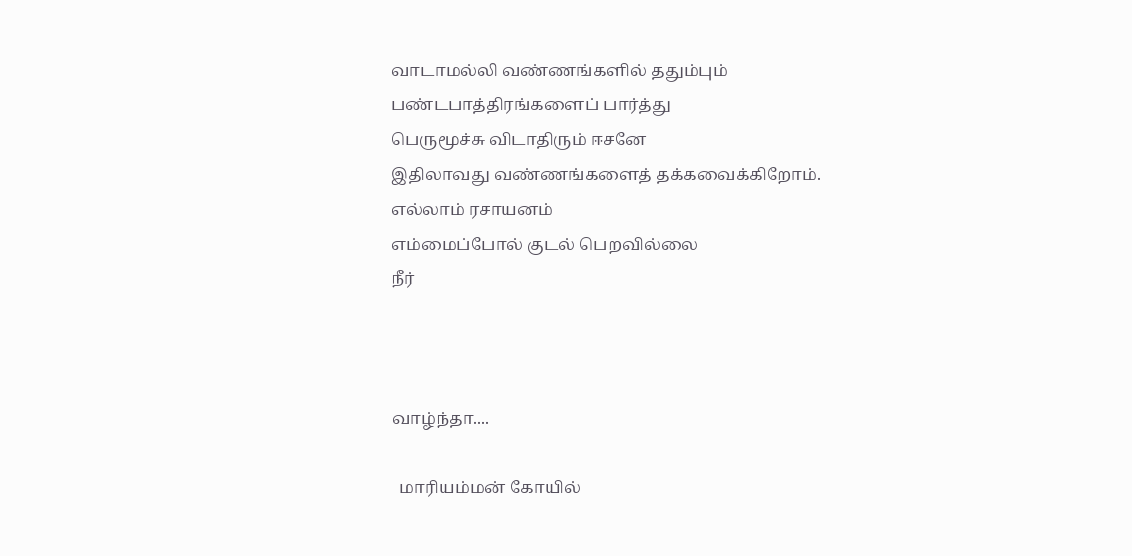வாடாமல்லி வண்ணங்களில் ததும்பும்
பண்டபாத்திரங்களைப் பார்த்து
பெருமூச்சு விடாதிரும் ஈசனே
இதிலாவது வண்ணங்களைத் தக்கவைக்கிறோம்.
எல்லாம் ரசாயனம்
எம்மைப்போல் குடல் பெறவில்லை
நீர்



வாழ்ந்தா....

  மாரியம்மன் கோயில்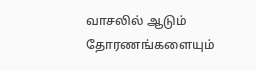வாசலில் ஆடும் தோரணங்களையும்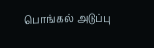பொங்கல் அடுப்பு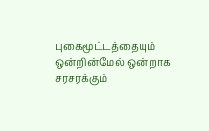புகைமூட்டத்தையும் ஒன்றின்மேல் ஒன்றாக சரசரக்கும்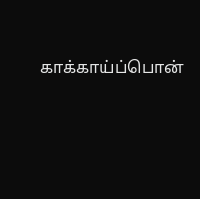காக்காய்ப்பொன்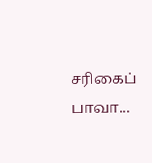சரிகைப் பாவா...